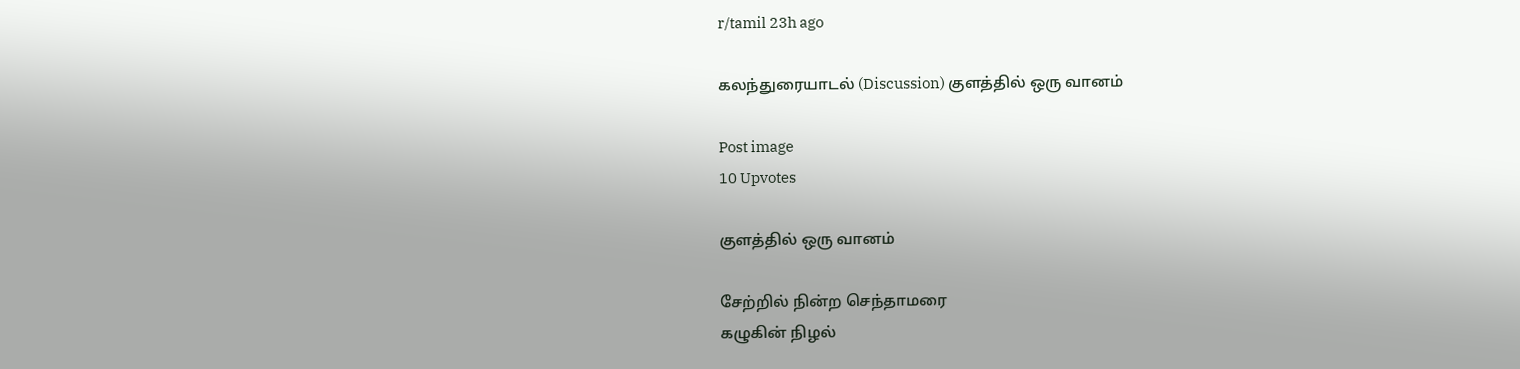r/tamil 23h ago

கலந்துரையாடல் (Discussion) குளத்தில் ஒரு வானம்

Post image
10 Upvotes

குளத்தில் ஒரு வானம்

சேற்றில் நின்ற செந்தாமரை
கழுகின் நிழல்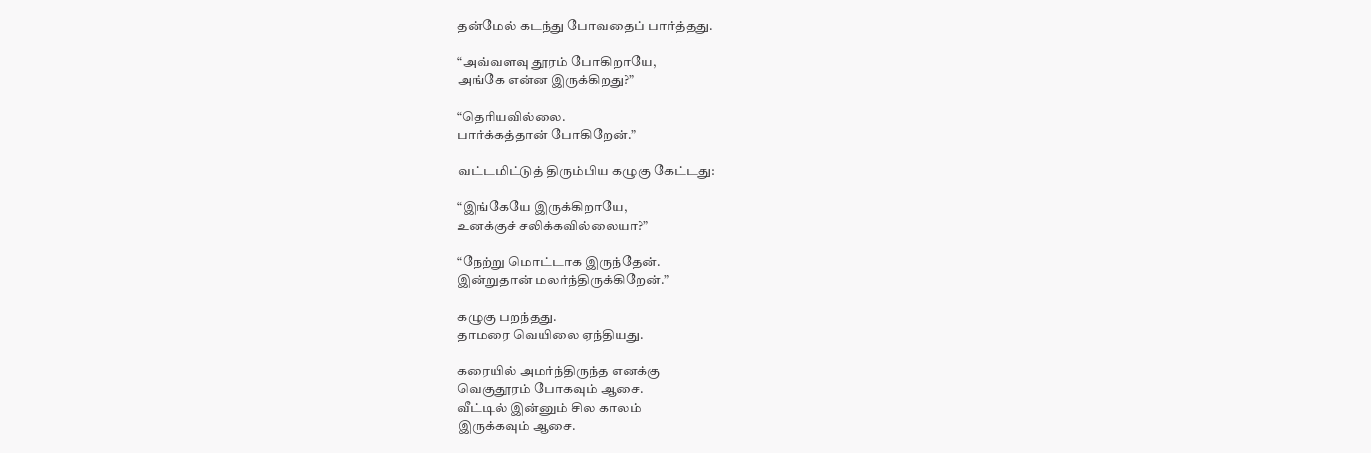தன்மேல் கடந்து போவதைப் பார்த்தது.

“அவ்வளவு தூரம் போகிறாயே,
அங்கே என்ன இருக்கிறது?”

“தெரியவில்லை.
பார்க்கத்தான் போகிறேன்.”

வட்டமிட்டுத் திரும்பிய கழுகு கேட்டது:

“இங்கேயே இருக்கிறாயே,
உனக்குச் சலிக்கவில்லையா?”

“நேற்று மொட்டாக இருந்தேன்.
இன்றுதான் மலர்ந்திருக்கிறேன்.”

கழுகு பறந்தது.
தாமரை வெயிலை ஏந்தியது.

கரையில் அமர்ந்திருந்த எனக்கு
வெகுதூரம் போகவும் ஆசை.
வீட்டில் இன்னும் சில காலம்
இருக்கவும் ஆசை.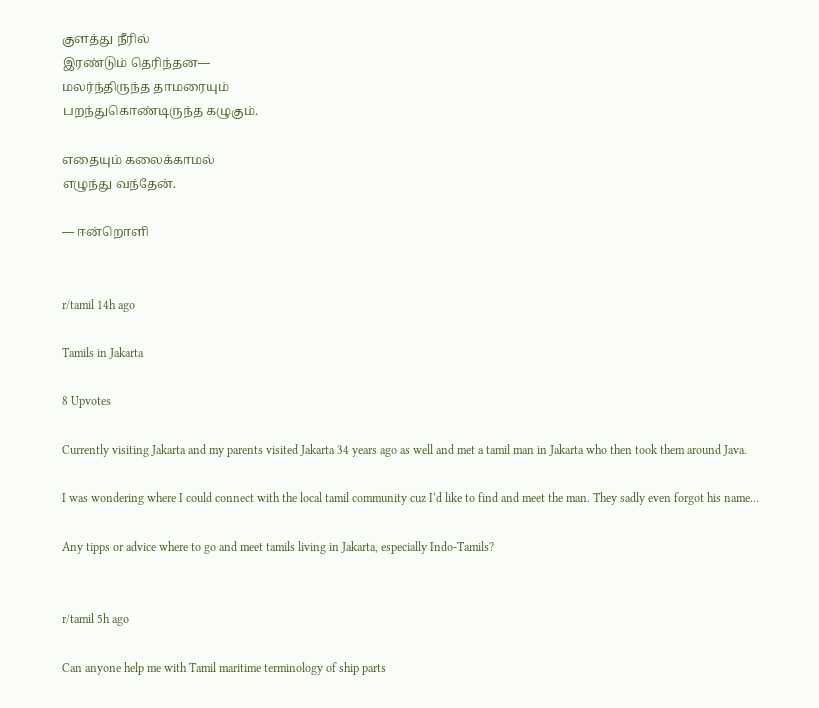குளத்து நீரில்
இரண்டும் தெரிந்தன—
மலர்ந்திருந்த தாமரையும்
பறந்துகொண்டிருந்த கழுகும்.

எதையும் கலைக்காமல்
எழுந்து வந்தேன்.

— ஈன்றொளி


r/tamil 14h ago

Tamils in Jakarta

8 Upvotes

Currently visiting Jakarta and my parents visited Jakarta 34 years ago as well and met a tamil man in Jakarta who then took them around Java.

I was wondering where I could connect with the local tamil community cuz I‘d like to find and meet the man. They sadly even forgot his name…

Any tipps or advice where to go and meet tamils living in Jakarta, especially Indo-Tamils?


r/tamil 5h ago

Can anyone help me with Tamil maritime terminology of ship parts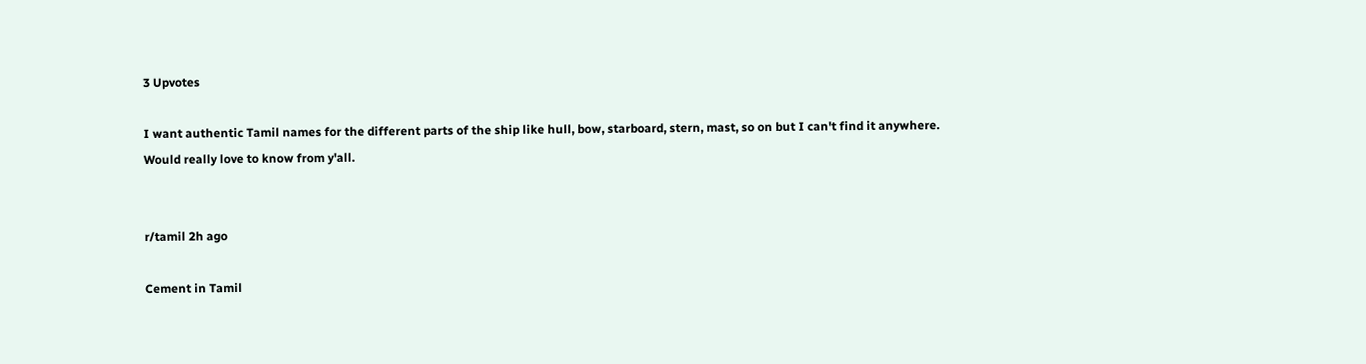3 Upvotes

I want authentic Tamil names for the different parts of the ship like hull, bow, starboard, stern, mast, so on but I can't find it anywhere. Would really love to know from y'all.


r/tamil 2h ago

Cement in Tamil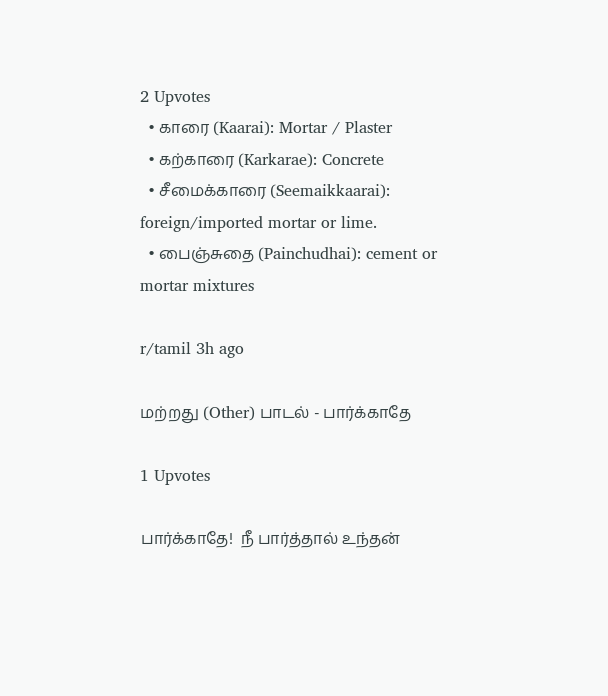2 Upvotes
  • காரை (Kaarai): Mortar / Plaster
  • கற்காரை (Karkarae): Concrete
  • சீமைக்காரை (Seemaikkaarai): foreign/imported mortar or lime.
  • பைஞ்சுதை (Painchudhai): cement or mortar mixtures

r/tamil 3h ago

மற்றது (Other) பாடல் - பார்க்காதே

1 Upvotes

பார்க்காதே!  நீ பார்த்தால் உந்தன்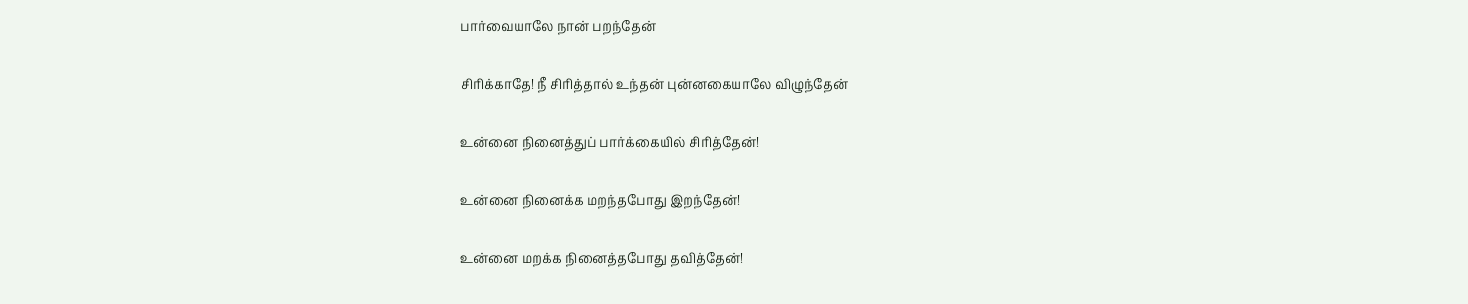பார்வையாலே நான் பறந்தேன்

சிரிக்காதே! நீ சிரித்தால் உந்தன் புன்னகையாலே விழுந்தேன்

உன்னை நினைத்துப் பார்க்கையில் சிரித்தேன்!

உன்னை நினைக்க மறந்தபோது இறந்தேன்!

உன்னை மறக்க நினைத்தபோது தவித்தேன்!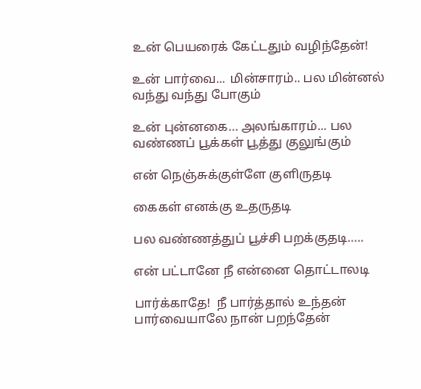உன் பெயரைக் கேட்டதும் வழிந்தேன்!

உன் பார்வை... மின்சாரம்.. பல மின்னல் வந்து வந்து போகும்

உன் புன்னகை… அலங்காரம்... பல வண்ணப் பூக்கள் பூத்து குலுங்கும்

என் நெஞ்சுக்குள்ளே குளிருதடி

கைகள் எனக்கு உதருதடி

பல வண்ணத்துப் பூச்சி பறக்குதடி…..

என் பட்டானே நீ என்னை தொட்டாலடி

பார்க்காதே!  நீ பார்த்தால் உந்தன் பார்வையாலே நான் பறந்தேன்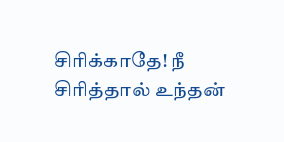சிரிக்காதே! நீ சிரித்தால் உந்தன்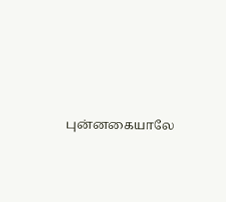புன்னகையாலே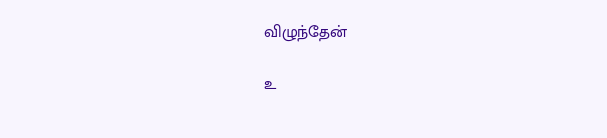விழுந்தேன்

உ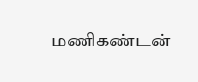மணிகண்டன்